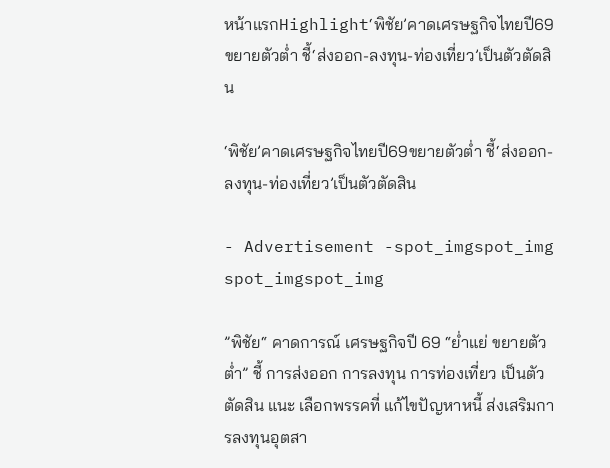หน้าแรกHighlight‘พิชัย’คาดเศรษฐกิจไทยปี69ขยายตัวต่ำ ชี้‘ส่งออก-ลงทุน-ท่องเที่ยว’เป็นตัวตัดสิน

‘พิชัย’คาดเศรษฐกิจไทยปี69ขยายตัวต่ำ ชี้‘ส่งออก-ลงทุน-ท่องเที่ยว’เป็นตัวตัดสิน

- Advertisement -spot_imgspot_img
spot_imgspot_img

”พิชัย“ คาดการณ์ เศรษฐกิจปี 69 “ย่ำแย่ ขยายตัวต่ำ” ชี้ การส่งออก การลงทุน การท่องเที่ยว เป็นตัวตัดสิน แนะ เลือกพรรคที่ แก้ไขปัญหาหนี้ ส่งเสริมการลงทุนอุตสา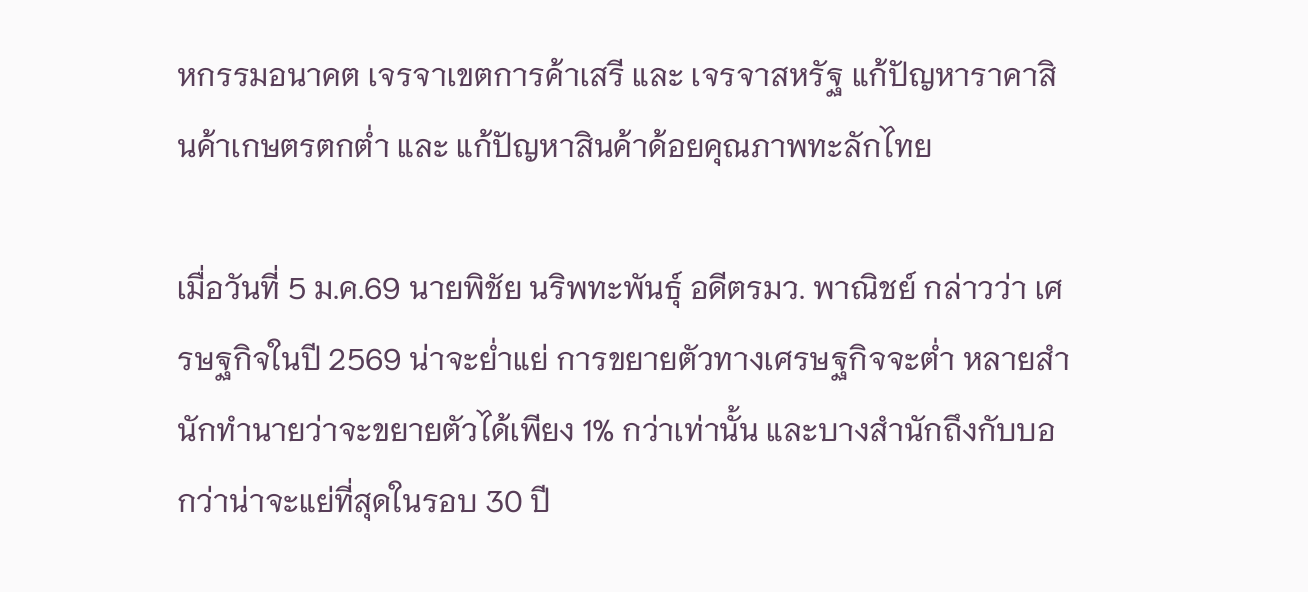หกรรมอนาคต เจรจาเขตการค้าเสรี และ เจรจาสหรัฐ แก้ปัญหาราคาสินค้าเกษตรตกต่ำ และ แก้ปัญหาสินค้าด้อยคุณภาพทะลักไทย

เมื่อวันที่ 5 ม.ค.69 นายพิชัย นริพทะพันธุ์ อดีตรมว. พาณิชย์ กล่าวว่า เศรษฐกิจในปี 2569 น่าจะย่ำแย่ การขยายตัวทางเศรษฐกิจจะต่ำ หลายสำนักทำนายว่าจะขยายตัวได้เพียง 1% กว่าเท่านั้น และบางสำนักถึงกับบอกว่าน่าจะแย่ที่สุดในรอบ 30 ปี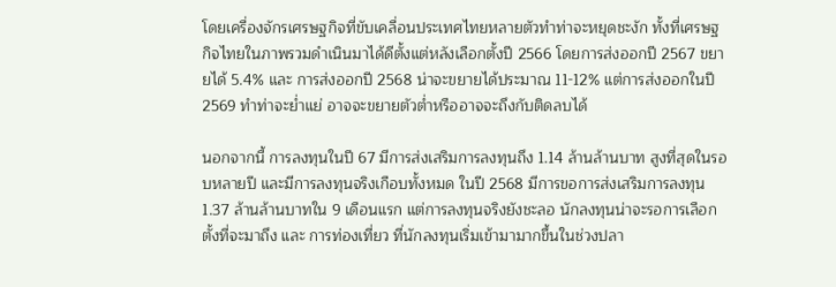โดยเครื่องจักรเศรษฐกิจที่ขับเคลื่อนประเทศไทยหลายตัวทำท่าจะหยุดชะงัก ทั้งที่เศรษฐกิจไทยในภาพรวมดำเนินมาได้ดีตั้งแต่หลังเลือกตั้งปี 2566 โดยการส่งออกปี 2567 ขยายได้ 5.4% และ การส่งออกปี 2568 น่าจะขยายได้ประมาณ 11-12% แต่การส่งออกในปี 2569 ทำท่าจะย่ำแย่ อาจจะขยายตัวต่ำหรืออาจจะถึงกับติดลบได้

นอกจากนี้ การลงทุนในปี 67 มีการส่งเสริมการลงทุนถึง 1.14 ล้านล้านบาท สูงที่สุดในรอบหลายปี และมีการลงทุนจริงเกือบทั้งหมด ในปี 2568 มีการขอการส่งเสริมการลงทุน 1.37 ล้านล้านบาทใน 9 เดือนแรก แต่การลงทุนจริงยังชะลอ นักลงทุนน่าจะรอการเลือกตั้งที่จะมาถึง และ การท่องเที่ยว ที่นักลงทุนเริ่มเข้ามามากขึ้นในช่วงปลา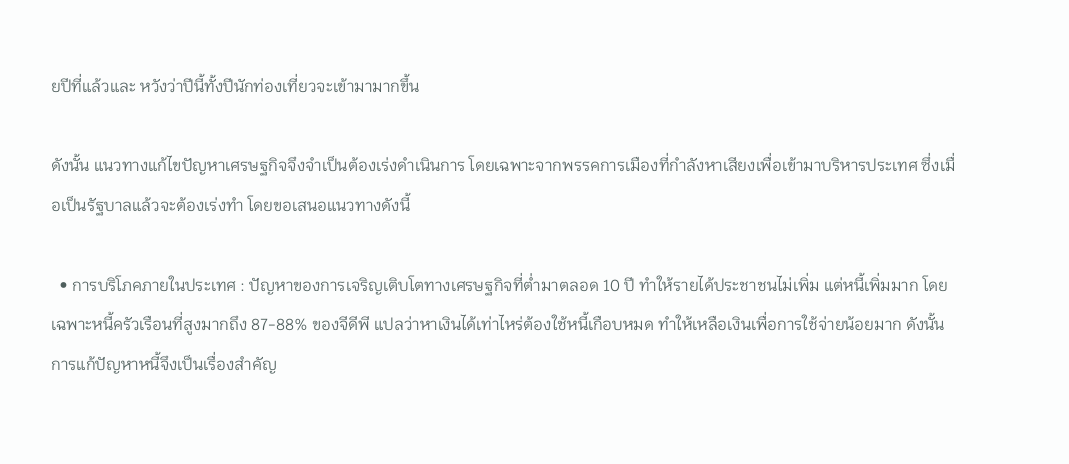ยปีที่แล้วและ หวังว่าปีนี้ทั้งปีนักท่องเที่ยวจะเข้ามามากขึ้น

ดังนั้น แนวทางแก้ไขปัญหาเศรษฐกิจจึงจำเป็นต้องเร่งดำเนินการ โดยเฉพาะจากพรรคการเมืองที่กำลังหาเสียงเพื่อเข้ามาบริหารประเทศ ซึ่งเมื่อเป็นรัฐบาลแล้วจะต้องเร่งทำ โดยขอเสนอแนวทางดังนี้

  • การบริโภคภายในประเทศ : ปัญหาของการเจริญเติบโตทางเศรษฐกิจที่ต่ำมาตลอด 10 ปี ทำให้รายได้ประชาชนไม่เพิ่ม แต่หนี้เพิ่มมาก โดยเฉพาะหนี้ครัวเรือนที่สูงมากถึง 87-88% ของจีดีพี แปลว่าหาเงินได้เท่าไหร่ต้องใช้หนี้เกือบหมด ทำให้เหลือเงินเพื่อการใช้จ่ายน้อยมาก ดังนั้นการแก้ปัญหาหนี้จึงเป็นเรื่องสำคัญ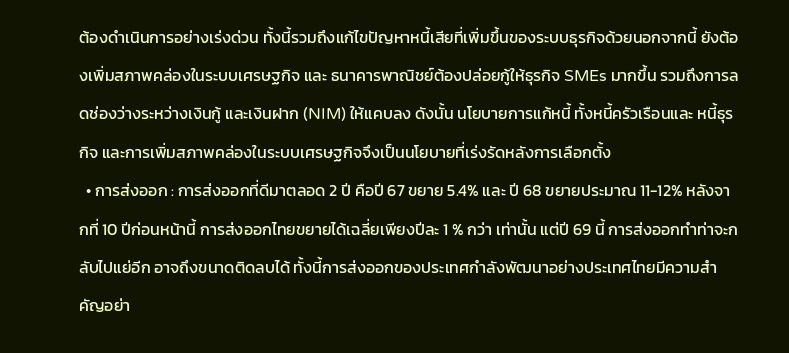ต้องดำเนินการอย่างเร่งด่วน ทั้งนี้รวมถึงแก้ไขปัญหาหนี้เสียที่เพิ่มขึ้นของระบบธุรกิจด้วยนอกจากนี้ ยังต้องเพิ่มสภาพคล่องในระบบเศรษฐกิจ และ ธนาคารพาณิชย์ต้องปล่อยกู้ให้ธุรกิจ SMEs มากขึ้น รวมถึงการลดช่องว่างระหว่างเงินกู้ และเงินฝาก (NIM) ให้แคบลง ดังนั้น นโยบายการแก้หนี้ ทั้งหนี้ครัวเรือนและ หนี้ธุรกิจ และการเพิ่มสภาพคล่องในระบบเศรษฐกิจจึงเป็นนโยบายที่เร่งรัดหลังการเลือกตั้ง
  • การส่งออก : การส่งออกที่ดีมาตลอด 2 ปี คือปี 67 ขยาย 5.4% และ ปี 68 ขยายประมาณ 11-12% หลังจากที่ 10 ปีก่อนหน้านี้ การส่งออกไทยขยายได้เฉลี่ยเพียงปีละ 1 % กว่า เท่านั้น แต่ปี 69 นี้ การส่งออกทำท่าจะกลับไปแย่อีก อาจถึงขนาดติดลบได้ ทั้งนี้การส่งออกของประเทศกำลังพัฒนาอย่างประเทศไทยมีความสำคัญอย่า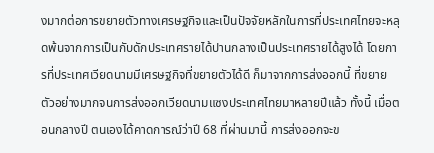งมากต่อการขยายตัวทางเศรษฐกิจและเป็นปัจจัยหลักในการที่ประเทศไทยจะหลุดพ้นจากการเป็นกับดักประเทศรายได้ปานกลางเป็นประเทศรายได้สูงได้ โดยการที่ประเทศเวียดนามมีเศรษฐกิจที่ขยายตัวได้ดี ก็มาจากการส่งออกนี้ ที่ขยายตัวอย่างมากจนการส่งออกเวียดนามแซงประเทศไทยมาหลายปีแล้ว ทั้งนี้ เมื่อตอนกลางปี ตนเองได้คาดการณ์ว่าปี 68 ที่ผ่านมานี้ การส่งออกจะข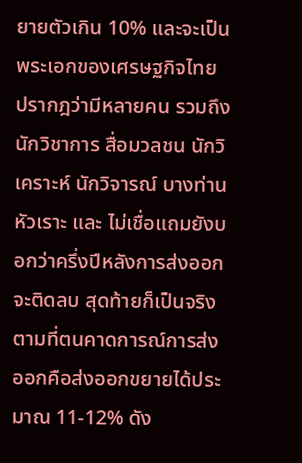ยายตัวเกิน 10% และจะเป็นพระเอกของเศรษฐกิจไทย ปรากฎว่ามีหลายคน รวมถึง นักวิชาการ สื่อมวลชน นักวิเคราะห์ นักวิจารณ์ บางท่าน หัวเราะ และ ไม่เชื่อแถมยังบอกว่าครึ่งปีหลังการส่งออกจะติดลบ สุดท้ายก็เป็นจริงตามที่ตนคาดการณ์การส่งออกคือส่งออกขยายได้ประมาณ 11-12% ดัง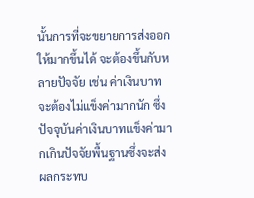นั้นการที่จะขยายการส่งออกให้มากขึ้นได้ จะต้องขึ้นกับหลายปัจจัย เช่น ค่าเงินบาทจะต้องไม่แข็งค่ามากนัก ซึ่งปัจจุบันค่าเงินบาทแข็งค่ามากเกินปัจจัยพื้นฐานซึ่งจะส่งผลกระทบ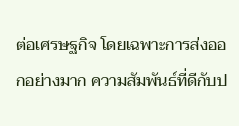ต่อเศรษฐกิจ โดยเฉพาะการส่งออกอย่างมาก ความสัมพันธ์ที่ดีกับป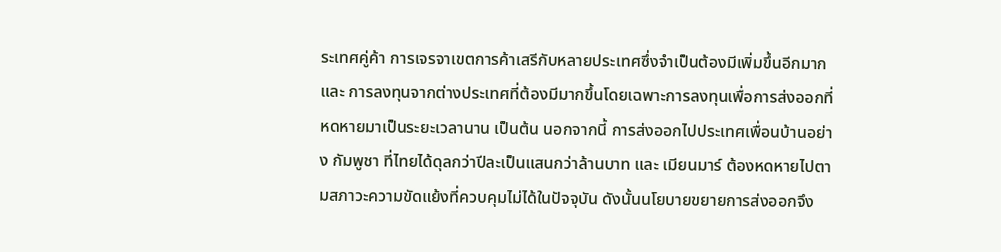ระเทศคู่ค้า การเจรจาเขตการค้าเสรีกับหลายประเทศซึ่งจำเป็นต้องมีเพิ่มขึ้นอีกมาก และ การลงทุนจากต่างประเทศที่ต้องมีมากขึ้นโดยเฉพาะการลงทุนเพื่อการส่งออกที่หดหายมาเป็นระยะเวลานาน เป็นต้น นอกจากนี้ การส่งออกไปประเทศเพื่อนบ้านอย่าง กัมพูชา ที่ไทยได้ดุลกว่าปีละเป็นแสนกว่าล้านบาท และ เมียนมาร์ ต้องหดหายไปตามสภาวะความขัดแย้งที่ควบคุมไม่ได้ในปัจจุบัน ดังนั้นนโยบายขยายการส่งออกจึง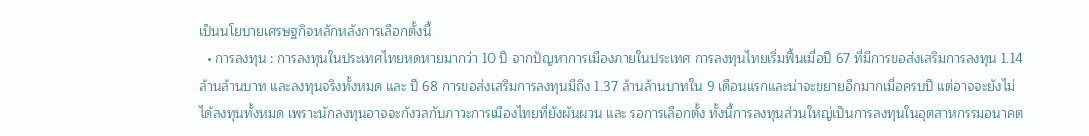เป็นนโยบายเศรษฐกิจหลักหลังการเลือกตั้งนี้
  • การลงทุน : การลงทุนในประเทศไทยหดหายมากว่า 10 ปี จากปัญหาการเมืองภายในประเทศ การลงทุนไทยเริ่มฟื้นเมื่อปี 67 ที่มีการขอส่งเสริมการลงทุน 1.14 ล้านล้านบาท และลงทุนจริงทั้งหมด และ ปี 68 การขอส่งเสริมการลงทุนมีถึง 1.37 ล้านล้านบาทใน 9 เดือนแรกและน่าจะขยายอีกมากเมื่อครบปี แต่อาจจะยังไม่ได้ลงทุนทั้งหมด เพราะนักลงทุนอาจจะกังวลกับภาวะการเมืองไทยที่ยังผันผวน และ รอการเลือกตั้ง ทั้งนี้การลงทุนส่วนใหญ่เป็นการลงทุนในอุตสาหกรรมอนาคต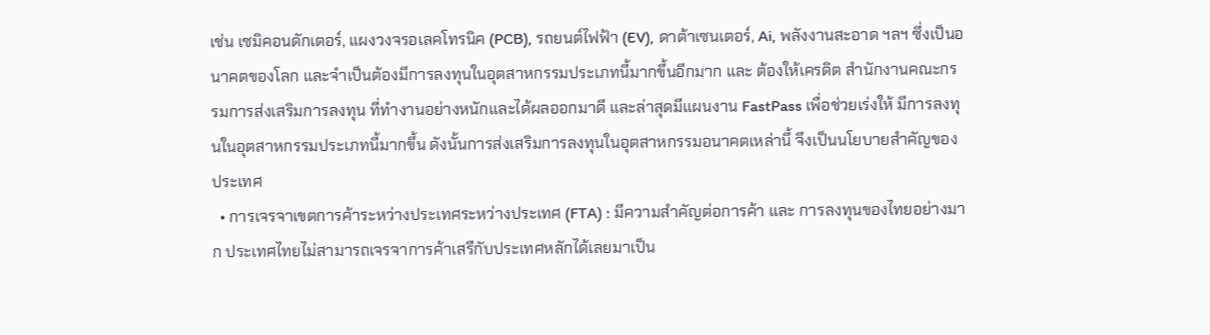เช่น เซมิคอนดักเตอร์, แผงวงจรอเลคโทรนิค (PCB), รถยนต์ไฟฟ้า (EV), ดาต้าเซนเตอร์, Ai, พลังงานสะอาด ฯลฯ ซึ่งเป็นอนาคตของโลก และจำเป็นต้องมีการลงทุนในอุตสาหกรรมประเภทนี้มากขึ้นอีกมาก และ ต้องให้เครดิต สำนักงานคณะกรรมการส่งเสริมการลงทุน ที่ทำงานอย่างหนักและได้ผลออกมาดี และล่าสุดมีแผนงาน FastPass เพื่อช่วยเร่งให้ มีการลงทุนในอุตสาหกรรมประเภทนี้มากขึ้น ดังนั้นการส่งเสริมการลงทุนในอุตสาหกรรมอนาคตเหล่านี้ จึงเป็นนโยบายสำคัญของประเทศ
  • การเจรจาเขตการค้าระหว่างประเทศระหว่างประเทศ (FTA) : มีความสำคัญต่อการค้า และ การลงทุนของไทยอย่างมาก ประเทศไทยไม่สามารถเจรจาการค้าเสรีกับประเทศหลักได้เลยมาเป็น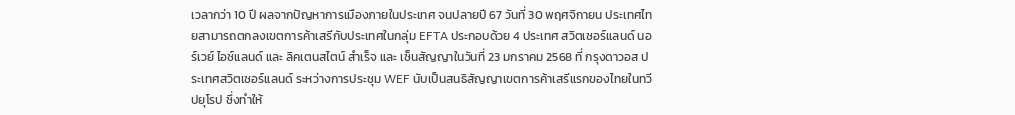เวลากว่า 10 ปี ผลจากปัญหาการเมืองภายในประเทศ จนปลายปี 67 วันที่ 30 พฤศจิกายน ประเทศไทยสามารถตกลงเขตการค้าเสรีกับประเทศในกลุ่ม EFTA ประกอบด้วย 4 ประเทศ สวิตเซอร์แลนด์ นอร์เวย์ ไอซ์แลนด์ และ ลิคเตนสไตน์ สำเร็จ และ เซ็นสัญญาในวันที่ 23 มกราคม 2568 ที่ กรุงดาวอส ประเทศสวิตเซอร์แลนด์ ระหว่างการประชุม WEF นับเป็นสนธิสัญญาเขตการค้าเสรีแรกของไทยในทวีปยุโรป ซึ่งทำให้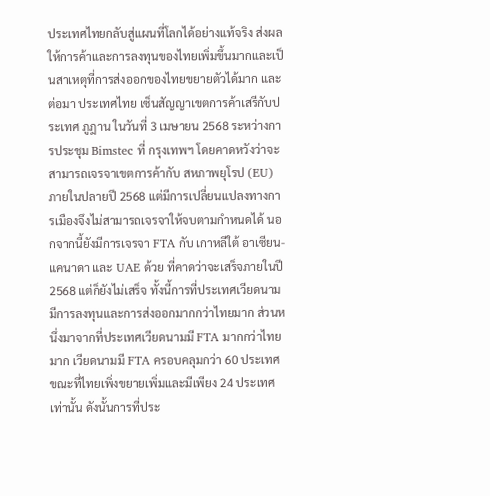ประเทศไทยกลับสู่แผนที่โลกได้อย่างแท้จริง ส่งผลให้การค้าและการลงทุนของไทยเพิ่มขึ้นมากและเป็นสาเหตุที่การส่งออกของไทยขยายตัวได้มาก และต่อมา ประเทศไทย เซ็นสัญญาเขตการค้าเสรีกับประเทศ ภูฎาน ในวันที่ 3 เมษายน 2568 ระหว่างการประชุม Bimstec ที่ กรุงเทพฯ โดยคาดหวังว่าจะสามารถเจรจาเขตการค้ากับ สหภาพยุโรป (EU) ภายในปลายปี 2568 แต่มีการเปลี่ยนแปลงทางการเมืองจึงไม่สามารถเจรจาให้จบตามกำหนดได้ นอกจากนี้ยังมีการเจรจา FTA กับ เกาหลีใต้ อาเซียน-แคนาดา และ UAE ด้วย ที่คาดว่าจะเสร็จภายในปี 2568 แต่ก็ยังไม่เสร็จ ทั้งนี้การที่ประเทศเวียดนามมีการลงทุนและการส่งออกมากกว่าไทยมาก ส่วนหนึ่งมาจากที่ประเทศเวียดนามมี FTA มากกว่าไทยมาก เวียดนามมี FTA ครอบคลุมกว่า 60 ประเทศ ขณะที่ไทยเพิ่งขยายเพิ่มและมีเพียง 24 ประเทศเท่านั้น ดังนั้นการที่ประ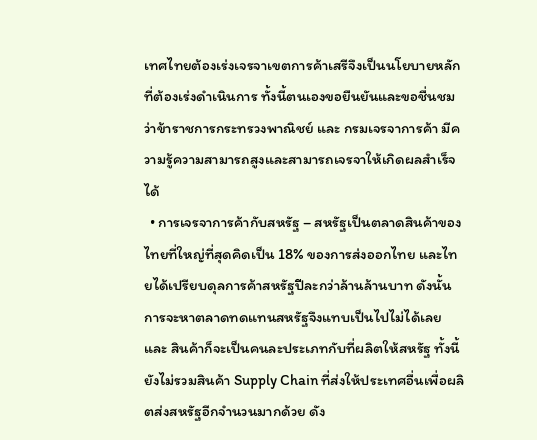เทศไทยต้องเร่งเจรจาเขตการค้าเสรีจึงเป็นนโยบายหลักที่ต้องเร่งดำเนินการ ทั้งนี้ตนเองขอยืนยันและขอชื่นชมว่าข้าราชการกระทรวงพาณิชย์ และ กรมเจรจาการค้า มีความรู้ความสามารถสูงและสามารถเจรจาให้เกิดผลสำเร็จได้
  • การเจรจาการค้ากับสหรัฐ – สหรัฐเป็นตลาดสินค้าของไทยที่ใหญ่ที่สุดคิดเป็น 18% ของการส่งออกไทย และไทยได้เปรียบดุลการค้าสหรัฐปีละกว่าล้านล้านบาท ดังนั้นการจะหาตลาดทดแทนสหรัฐจึงแทบเป็นไปไม่ได้เลย และ สินค้าก็จะเป็นคนละประเภทกับที่ผลิตให้สหรัฐ ทั้งนี้ยังไม่รวมสินค้า Supply Chain ที่ส่งให้ประเทศอื่นเพื่อผลิตส่งสหรัฐอีกจำนวนมากด้วย ดัง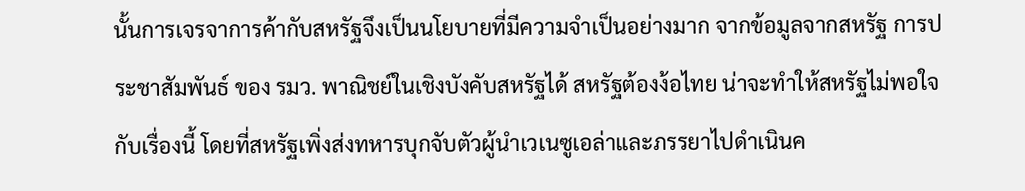นั้นการเจรจาการค้ากับสหรัฐจึงเป็นนโยบายที่มีความจำเป็นอย่างมาก จากข้อมูลจากสหรัฐ การประชาสัมพันธ์ ของ รมว. พาณิชย์ในเชิงบังคับสหรัฐได้ สหรัฐต้องง้อไทย น่าจะทำให้สหรัฐไม่พอใจกับเรื่องนี้ โดยที่สหรัฐเพิ่งส่งทหารบุกจับตัวผู้นำเวเนซูเอล่าและภรรยาไปดำเนินค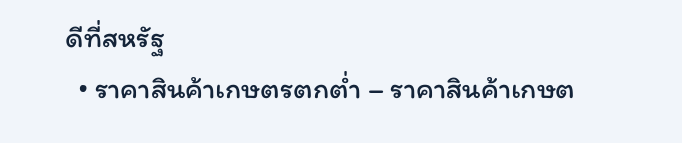ดีที่สหรัฐ
  • ราคาสินค้าเกษตรตกต่ำ – ราคาสินค้าเกษต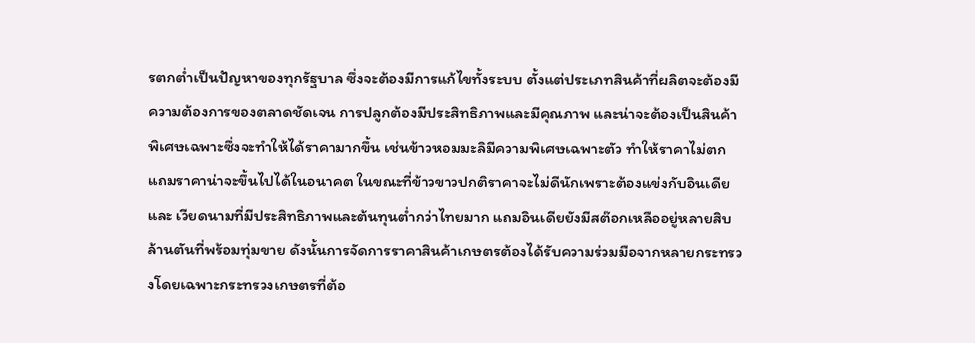รตกต่ำเป็นปัญหาของทุกรัฐบาล ซึ่งจะต้องมีการแก้ไขทั้งระบบ ตั้งแต่ประเภทสินค้าที่ผลิตจะต้องมีความต้องการของตลาดชัดเจน การปลูกต้องมีประสิทธิภาพและมีคุณภาพ และน่าจะต้องเป็นสินค้าพิเศษเฉพาะซึ่งจะทำให้ได้ราคามากขึ้น เช่นข้าวหอมมะลิมีความพิเศษเฉพาะตัว ทำให้ราคาไม่ตกแถมราคาน่าจะขึ้นไปได้ในอนาคต ในขณะที่ข้าวขาวปกติราคาจะไม่ดีนักเพราะต้องแข่งกับอินเดีย และ เวียดนามที่มีประสิทธิภาพและต้นทุนต่ำกว่าไทยมาก แถมอินเดียยังมีสต๊อกเหลืออยู่หลายสิบล้านตันที่พร้อมทุ่มขาย ดังนั้นการจัดการราคาสินค้าเกษตรต้องได้รับความร่วมมือจากหลายกระทรวงโดยเฉพาะกระทรวงเกษตรที่ต้อ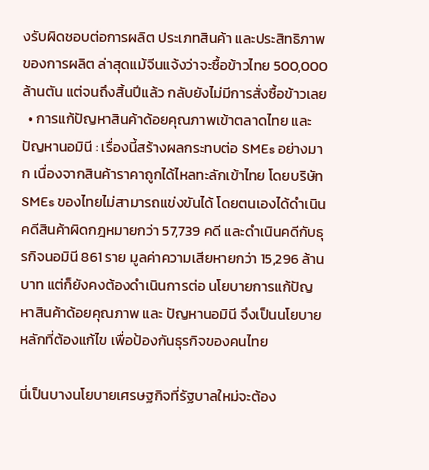งรับผิดชอบต่อการผลิต ประเภทสินค้า และประสิทธิภาพของการผลิต ล่าสุดแม้จีนแจ้งว่าจะซื้อข้าวไทย 500,000 ล้านตัน แต่จนถึงสิ้นปีแล้ว กลับยังไม่มีการสั่งซื้อข้าวเลย
  • การแก้ปัญหาสินค้าด้อยคุณภาพเข้าตลาดไทย และ ปัญหานอมินี : เรื่องนี้สร้างผลกระทบต่อ SMEs อย่างมาก เนื่องจากสินค้าราคาถูกได้ไหลทะลักเข้าไทย โดยบริษัท SMEs ของไทยไม่สามารถแข่งขันได้ โดยตนเองได้ดำเนินคดีสินค้าผิดกฎหมายกว่า 57,739 คดี และดำเนินคดีกับธุรกิจนอมินี 861 ราย มูลค่าความเสียหายกว่า 15,296 ล้านบาท แต่ก็ยังคงต้องดำเนินการต่อ นโยบายการแก้ปัญหาสินค้าด้อยคุณภาพ และ ปัญหานอมินี จึงเป็นนโยบายหลักที่ต้องแก้ไข เพื่อป้องกันธุรกิจของคนไทย

นี่เป็นบางนโยบายเศรษฐกิจที่รัฐบาลใหม่จะต้อง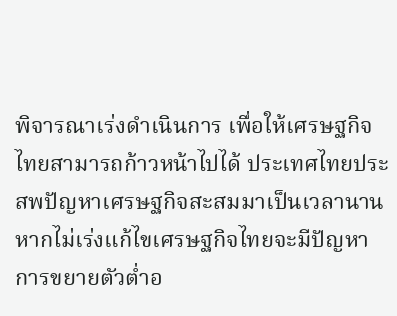พิจารณาเร่งดำเนินการ เพื่อให้เศรษฐกิจไทยสามารถก้าวหน้าไปได้ ประเทศไทยประสพปัญหาเศรษฐกิจสะสมมาเป็นเวลานาน หากไม่เร่งแก้ไขเศรษฐกิจไทยจะมีปัญหาการขยายตัวต่ำอ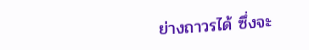ย่างถาวรได้ ซึ่งจะ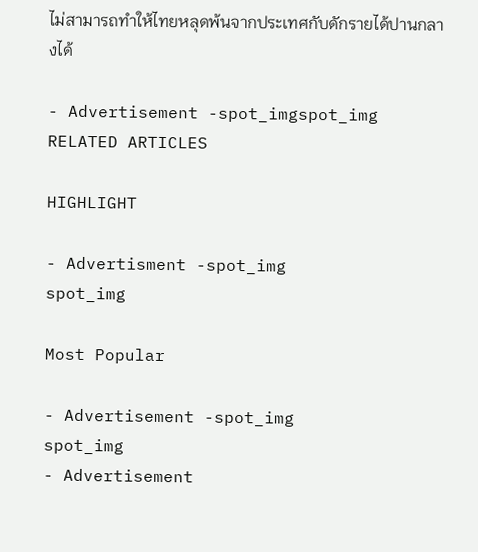ไม่สามารถทำให้ไทยหลุดพ้นจากประเทศกับดักรายได้ปานกลางได้

- Advertisement -spot_imgspot_img
RELATED ARTICLES

HIGHLIGHT

- Advertisment -spot_img
spot_img

Most Popular

- Advertisement -spot_img
spot_img
- Advertisement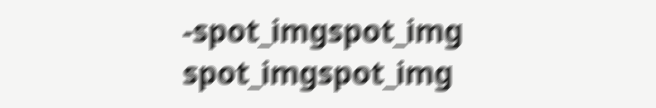-spot_imgspot_img
spot_imgspot_img